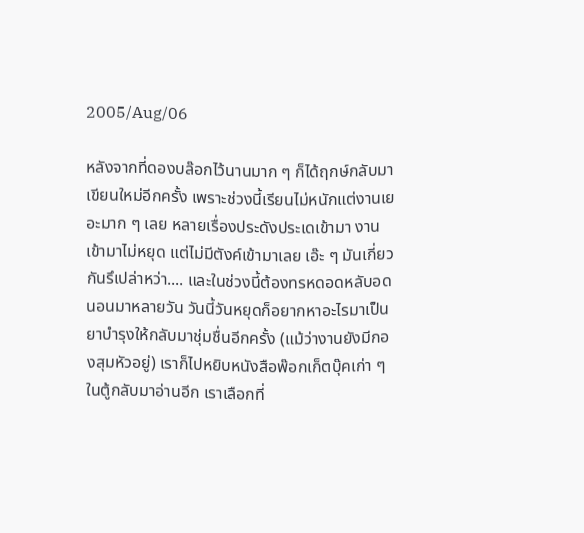2005/Aug/06

หลังจากที่ดองบล๊อกไว้นานมาก ๆ ก็ได้ฤกษ์กลับมาเขียนใหม่อีกครั้ง เพราะช่วงนี้เรียนไม่หนักแต่งานเยอะมาก ๆ เลย หลายเรื่องประดังประเดเข้ามา งานเข้ามาไม่หยุด แต่ไม่มีตังค์เข้ามาเลย เอ๊ะ ๆ มันเกี่ยวกันรึเปล่าหว่า.... และในช่วงนี้ต้องทรหดอดหลับอดนอนมาหลายวัน วันนี้วันหยุดก็อยากหาอะไรมาเป็นยาบำรุงให้กลับมาชุ่มชื่นอีกครั้ง (แม้ว่างานยังมีกองสุมหัวอยู่) เราก็ไปหยิบหนังสือพ๊อกเก็ตบุ๊คเก่า ๆ ในตู้กลับมาอ่านอีก เราเลือกที่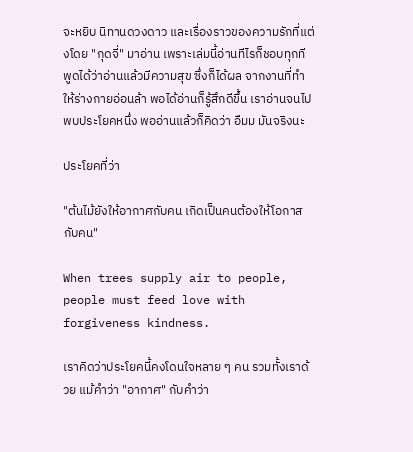จะหยิบ นิทานดวงดาว และเรื่องราวของความรักที่แต่งโดย "กุดจี่" มาอ่าน เพราะเล่มนี้อ่านทีไรก็ชอบทุกที พูดได้ว่าอ่านแล้วมีความสุข ซึ่งก็ได้ผล จากงานที่ทำให้ร่างกายอ่อนล้า พอได้อ่านก็รู้สึกดีขึ้น เราอ่านจนไปพบประโยคหนึ่ง พออ่านแล้วก็คิดว่า อืมม มันจริงนะ

ประโยคที่ว่า

"ต้นไม้ยังให้อากาศกับคน เกิดเป็นคนต้องให้โอกาสกับคน"

When trees supply air to people, people must feed love with forgiveness kindness.

เราคิดว่าประโยคนี้คงโดนใจหลาย ๆ คน รวมทั้งเราด้วย แม้คำว่า "อากาศ" กับคำว่า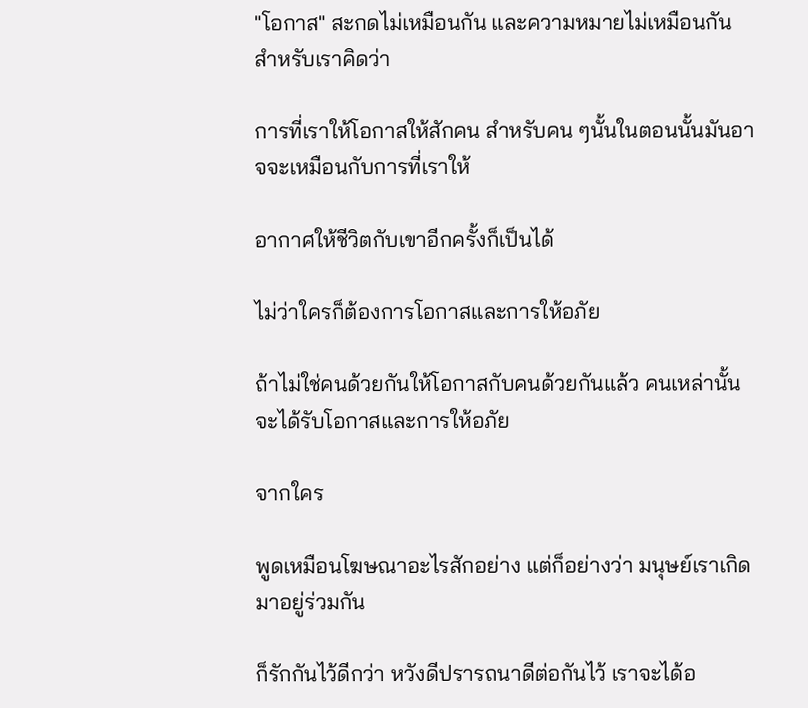"โอกาส" สะกดไม่เหมือนกัน และความหมายไม่เหมือนกัน สำหรับเราคิดว่า

การที่เราให้โอกาสให้สักคน สำหรับคน ๆนั้นในตอนนั้นมันอาจจะเหมือนกับการที่เราให้

อากาศให้ชีวิตกับเขาอีกครั้งก็เป็นได้

ไม่ว่าใครก็ต้องการโอกาสและการให้อภัย

ถ้าไม่ใช่คนด้วยกันให้โอกาสกับคนด้วยกันแล้ว คนเหล่านั้นจะได้รับโอกาสและการให้อภัย

จากใคร

พูดเหมือนโฆษณาอะไรสักอย่าง แต่ก็อย่างว่า มนุษย์เราเกิดมาอยู่ร่วมกัน

ก็รักกันไว้ดีกว่า หวังดีปรารถนาดีต่อกันไว้ เราจะได้อ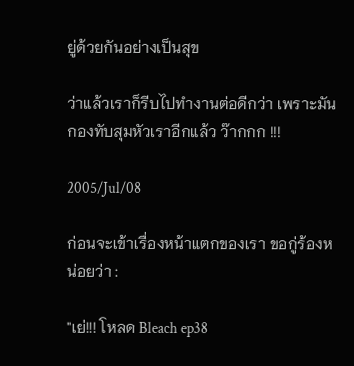ยู่ด้วยกันอย่างเป็นสุข

ว่าแล้วเราก็รีบไปทำงานต่อดีกว่า เพราะมันกองทับสุมหัวเราอีกแล้ว ว๊ากกก !!!

2005/Jul/08

ก่อนจะเข้าเรื่องหน้าแตกของเรา ขอกู่ร้องหน่อยว่า :

"เย่!!! โหลด Bleach ep38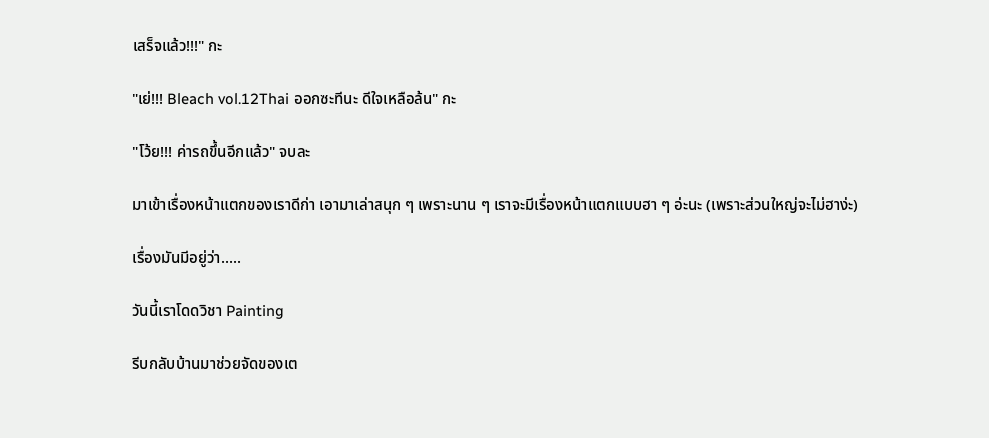เสร็จแล้ว!!!" กะ

"เย่!!! Bleach vol.12Thai ออกซะทีนะ ดีใจเหลือล้น" กะ

"โว้ย!!! ค่ารถขึ้นอีกแล้ว" จบละ

มาเข้าเรื่องหน้าแตกของเราดีก่า เอามาเล่าสนุก ๆ เพราะนาน ๆ เราจะมีเรื่องหน้าแตกแบบฮา ๆ อ่ะนะ (เพราะส่วนใหญ่จะไม่ฮาง่ะ)

เรื่องมันมีอยู่ว่า.....

วันนี้เราโดดวิชา Painting

รีบกลับบ้านมาช่วยจัดของเต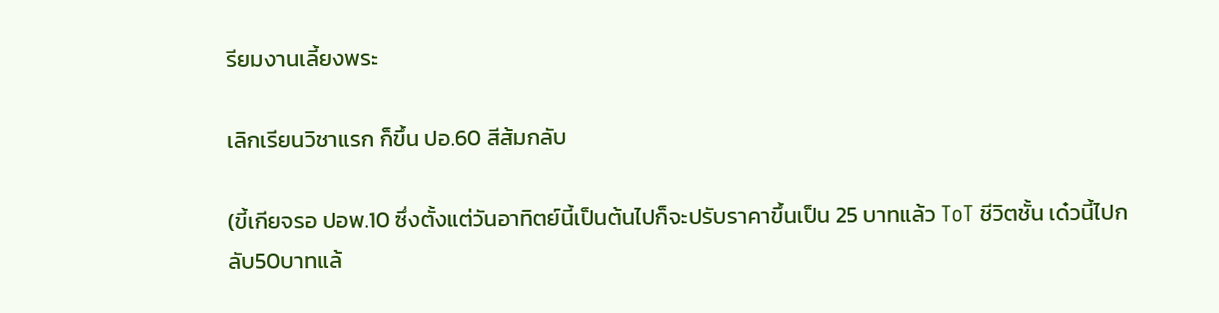รียมงานเลี้ยงพระ

เลิกเรียนวิชาแรก ก็ขึ้น ปอ.60 สีส้มกลับ

(ขี้เกียจรอ ปอพ.10 ซึ่งตั้งแต่วันอาทิตย์นี้เป็นต้นไปก็จะปรับราคาขึ้นเป็น 25 บาทแล้ว ToT ชีวิตชั้น เด๋วนี้ไปกลับ50บาทแล้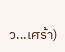ว...เศร้า)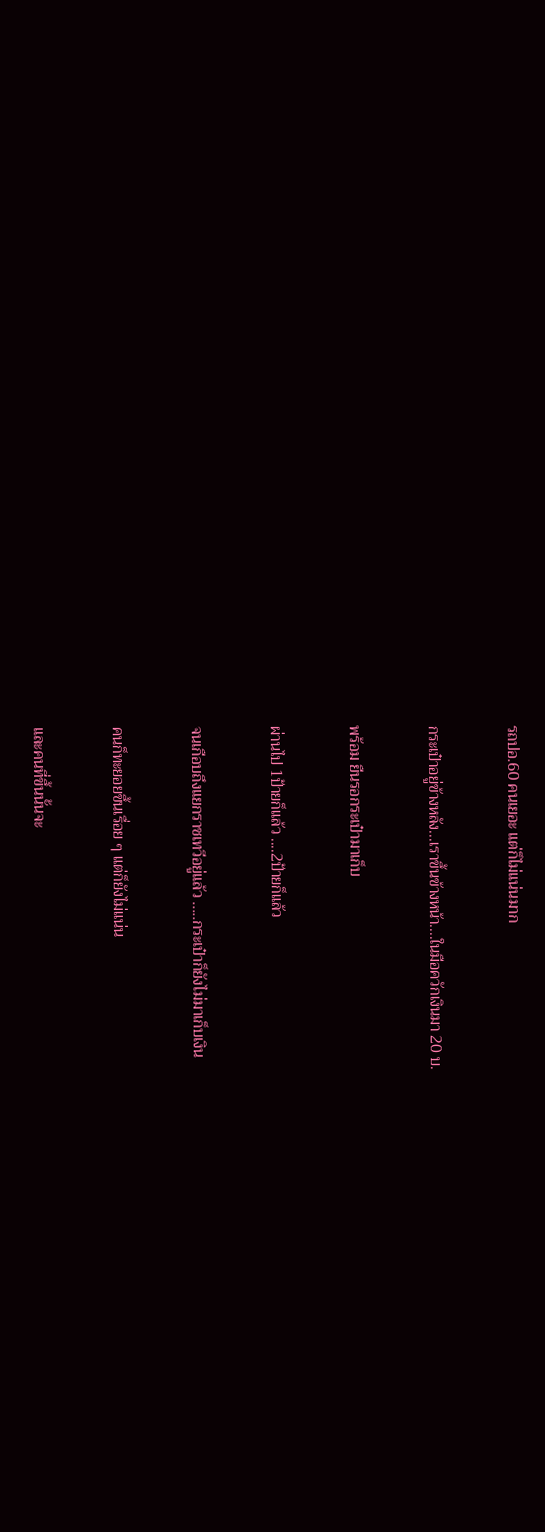รถปอ.60 คนเยอะ แต่ก็ไม่แน่นมาก

กระเป๋าอยู่ข้างหลัง...เราขึ้นข้างหน้า....ในมือควักเงินมา 20 บ.

พร้อม ยืนรอกระเป๋ามาเก็บ

ผ่านไป 1ป้ายก็แล้ว ....2ป้ายก็แล้ว

จนเกือบถึงแยกราชเทวีอยู่แล้ว .....กระเป๋าก็ยังไม่มาเก็บเงิน

คนก็ทะยอยขึ้นเรื่อย ๆ แต่ก็ยังไม่แน่น

และคนที่ขึ้นนั้นจะ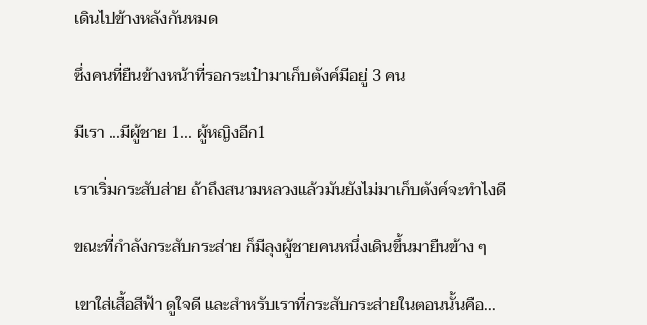เดินไปข้างหลังกันหมด

ซึ่งคนที่ยืนข้างหน้าที่รอกระเป๋ามาเก็บตังค์มีอยู่ 3 คน

มีเรา ...มีผู้ชาย 1... ผู้หญิงอีก1

เราเริ่มกระสับส่าย ถ้าถึงสนามหลวงแล้วมันยังไม่มาเก็บตังค์จะทำไงดี

ขณะที่กำลังกระสับกระส่าย ก็มีลุงผู้ชายคนหนึ่งเดินขึ้นมายืนข้าง ๆ

เขาใส่เสื้อสีฟ้า ดูใจดี และสำหรับเราที่กระสับกระส่ายในตอนนั้นคือ...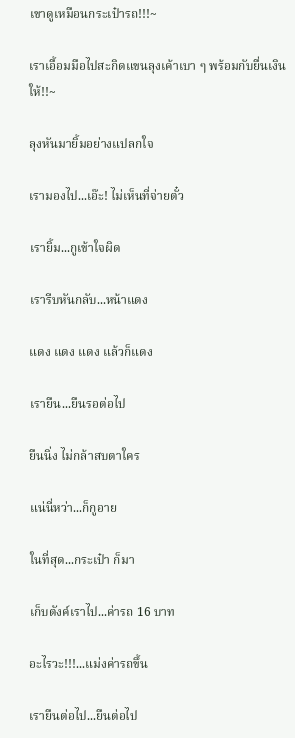เขาดูเหมือนกระเป๋ารถ!!!~

เราเอื้อมมือไปสะกิดแขนลุงเค้าเบา ๆ พร้อมกับยื่นเงินให้!!~

ลุงหันมายิ้มอย่างแปลกใจ

เรามองไป...เอ๊ะ! ไม่เห็นที่จ่ายตั๋ว

เรายิ้ม...กูเข้าใจผิด

เรารีบหันกลับ...หน้าแดง

แดง แดง แดง แล้วก็แดง

เรายืน...ยืนรอต่อไป

ยืนนิ่ง ไม่กล้าสบตาใคร

แน่นี่หว่า...ก็กูอาย

ในที่สุด...กระเป๋า ก็มา

เก็บตังค์เราไป...ค่ารถ 16 บาท

อะไรวะ!!!...แม่งค่ารถขึ้น

เรายืนต่อไป...ยืนต่อไป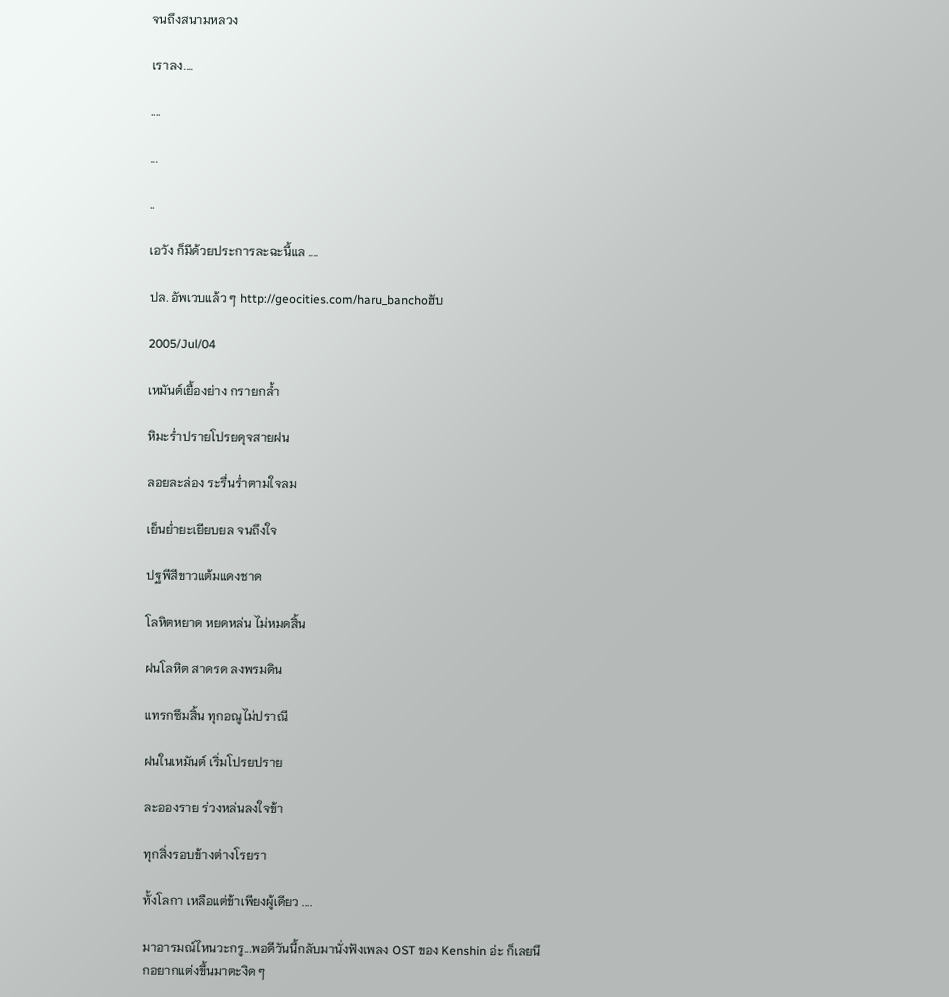จนถึงสนามหลวง

เราลง....

....

...

..

เอวัง ก็มีด้วยประการละฉะนี้แล ....

ปล. อัพเวบแล้ว ๆ http://geocities.com/haru_banchoฮับ

2005/Jul/04

เหมันต์เยื้องย่าง กรายกล้ำ

หิมะร่ำปรายโปรยดุจสายฝน

ลอยละล่อง ระรื่นร่ำตามใจลม

เย็นย่ำยะเยียบยล จนถึงใจ

ปฐพีสีขาวแต้มแดงชาด

โลหิตหยาด หยดหล่น ไม่หมดสิ้น

ฝนโลหิต สาดรด ลงพรมดิน

แทรกซึมสิ้น ทุกอณูไม่ปราณี

ฝนในเหมันต์ เริ่มโปรยปราย

ละอองราย ร่วงหล่นลงใจข้า

ทุกสิ่งรอบข้างต่างโรยรา

ทั้งโลกา เหลือแต่ข้าเพียงผู้เดียว ....

มาอารมณ์ไหนวะกรู...พอดีวันนี้กลับมานั่งฟังเพลง OST ของ Kenshin อ่ะ ก็เลยนึกอยากแต่งขึ้นมาตะงิด ๆ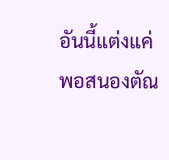อันนี้แต่งแค่พอสนองตัณ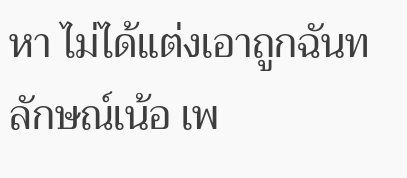หา ไม่ได้แต่งเอาถูกฉันทลักษณ์เน้อ เพ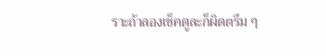ราะถ้าลองเช็คดูละก็ผิดตรึม ๆ